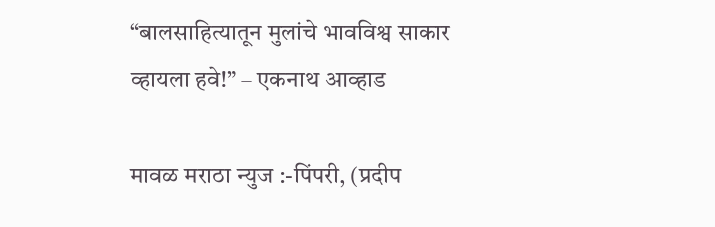“बालसाहित्यातून मुलांचे भावविश्व साकार व्हायला हवे!” – एकनाथ आव्हाड

मावळ मराठा न्युज :-पिंपरी, (प्रदीप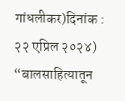गांधलीकर)दिनांक : २२ एप्रिल २०२४) “बालसाहित्यातून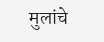मुलांचे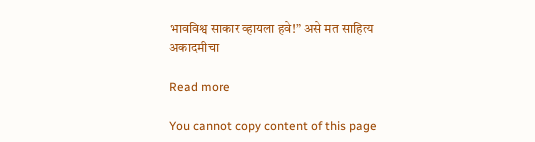भावविश्व साकार व्हायला हवे!” असे मत साहित्य अकादमीचा

Read more

You cannot copy content of this page